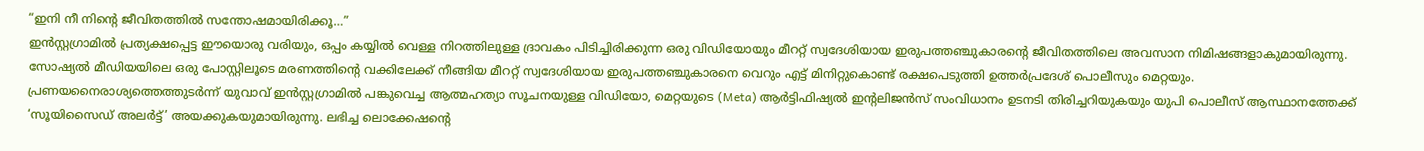“ഇനി നീ നിന്റെ ജീവിതത്തിൽ സന്തോഷമായിരിക്കൂ…”
ഇൻസ്റ്റഗ്രാമിൽ പ്രത്യക്ഷപ്പെട്ട ഈയൊരു വരിയും, ഒപ്പം കയ്യിൽ വെള്ള നിറത്തിലുള്ള ദ്രാവകം പിടിച്ചിരിക്കുന്ന ഒരു വിഡിയോയും മീററ്റ് സ്വദേശിയായ ഇരുപത്തഞ്ചുകാരന്റെ ജീവിതത്തിലെ അവസാന നിമിഷങ്ങളാകുമായിരുന്നു.
സോഷ്യൽ മീഡിയയിലെ ഒരു പോസ്റ്റിലൂടെ മരണത്തിന്റെ വക്കിലേക്ക് നീങ്ങിയ മീററ്റ് സ്വദേശിയായ ഇരുപത്തഞ്ചുകാരനെ വെറും എട്ട് മിനിറ്റുകൊണ്ട് രക്ഷപെടുത്തി ഉത്തർപ്രദേശ് പൊലീസും മെറ്റയും. പ്രണയനൈരാശ്യത്തെത്തുടർന്ന് യുവാവ് ഇൻസ്റ്റഗ്രാമിൽ പങ്കുവെച്ച ആത്മഹത്യാ സൂചനയുള്ള വിഡിയോ, മെറ്റയുടെ (Meta) ആർട്ടിഫിഷ്യൽ ഇന്റലിജൻസ് സംവിധാനം ഉടനടി തിരിച്ചറിയുകയും യുപി പൊലീസ് ആസ്ഥാനത്തേക്ക് ‘സൂയിസൈഡ് അലർട്ട്’ അയക്കുകയുമായിരുന്നു. ലഭിച്ച ലൊക്കേഷന്റെ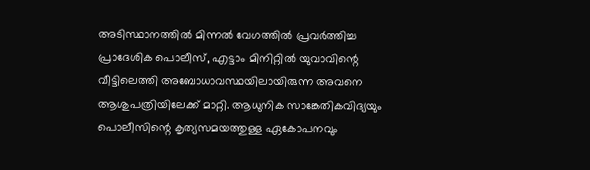അടിസ്ഥാനത്തിൽ മിന്നൽ വേഗത്തിൽ പ്രവർത്തിച്ച പ്രാദേശിക പൊലീസ്, എട്ടാം മിനിറ്റിൽ യുവാവിന്റെ വീട്ടിലെത്തി അബോധാവസ്ഥയിലായിരുന്ന അവനെ ആശുപത്രിയിലേക്ക് മാറ്റി. ആധുനിക സാങ്കേതികവിദ്യയും പൊലീസിന്റെ കൃത്യസമയത്തുള്ള ഏകോപനവും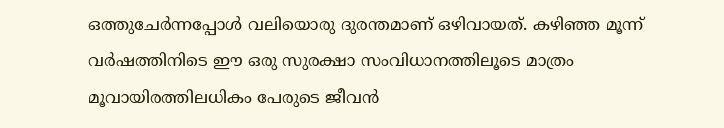ഒത്തുചേർന്നപ്പോൾ വലിയൊരു ദുരന്തമാണ് ഒഴിവായത്. കഴിഞ്ഞ മൂന്ന് വർഷത്തിനിടെ ഈ ഒരു സുരക്ഷാ സംവിധാനത്തിലൂടെ മാത്രം മൂവായിരത്തിലധികം പേരുടെ ജീവൻ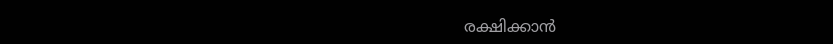രക്ഷിക്കാൻ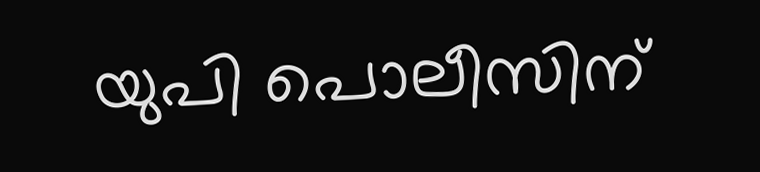യുപി പൊലീസിന്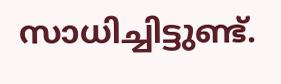സാധിച്ചിട്ടുണ്ട്.